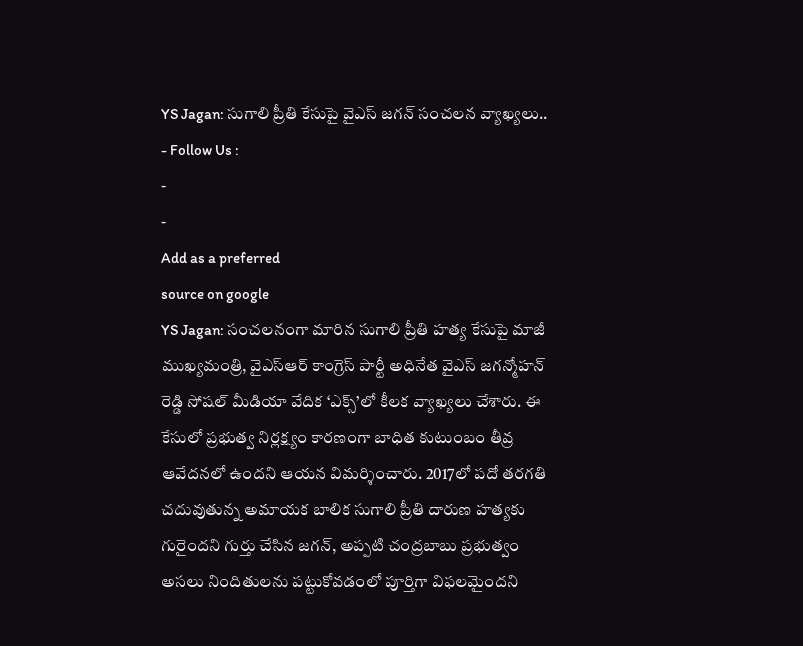YS Jagan: సుగాలి ప్రీతి కేసుపై వైఎస్ జగన్ సంచలన వ్యాఖ్యలు..
- Follow Us :
-
-
Add as a preferred
source on google
YS Jagan: సంచలనంగా మారిన సుగాలి ప్రీతి హత్య కేసుపై మాజీ ముఖ్యమంత్రి, వైఎస్ఆర్ కాంగ్రెస్ పార్టీ అధినేత వైఎస్ జగన్మోహన్ రెడ్డి సోషల్ మీడియా వేదిక ‘ఎక్స్’లో కీలక వ్యాఖ్యలు చేశారు. ఈ కేసులో ప్రభుత్వ నిర్లక్ష్యం కారణంగా బాధిత కుటుంబం తీవ్ర ఆవేదనలో ఉందని ఆయన విమర్శించారు. 2017లో పదో తరగతి చదువుతున్న అమాయక బాలిక సుగాలి ప్రీతి దారుణ హత్యకు గురైందని గుర్తు చేసిన జగన్, అప్పటి చంద్రబాబు ప్రభుత్వం అసలు నిందితులను పట్టుకోవడంలో పూర్తిగా విఫలమైందని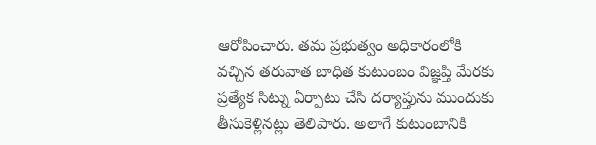ఆరోపించారు. తమ ప్రభుత్వం అధికారంలోకి వచ్చిన తరువాత బాధిత కుటుంబం విజ్ఞప్తి మేరకు ప్రత్యేక సిట్ను ఏర్పాటు చేసి దర్యాప్తును ముందుకు తీసుకెళ్లినట్లు తెలిపారు. అలాగే కుటుంబానికి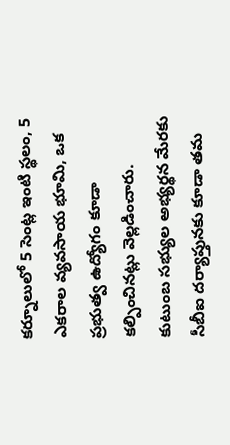కర్నూలులో 5 సెంట్ల ఇంటి స్థలం, 5 ఎకరాల వ్యవసాయ భూమి, ఒక ప్రభుత్వ ఉద్యోగం కూడా కల్పించినట్లు వెల్లడించారు.
కుటుంబ సభ్యుల అభ్యర్థన మేరకు సీబీఐ దర్యాప్తునకు కూడా తమ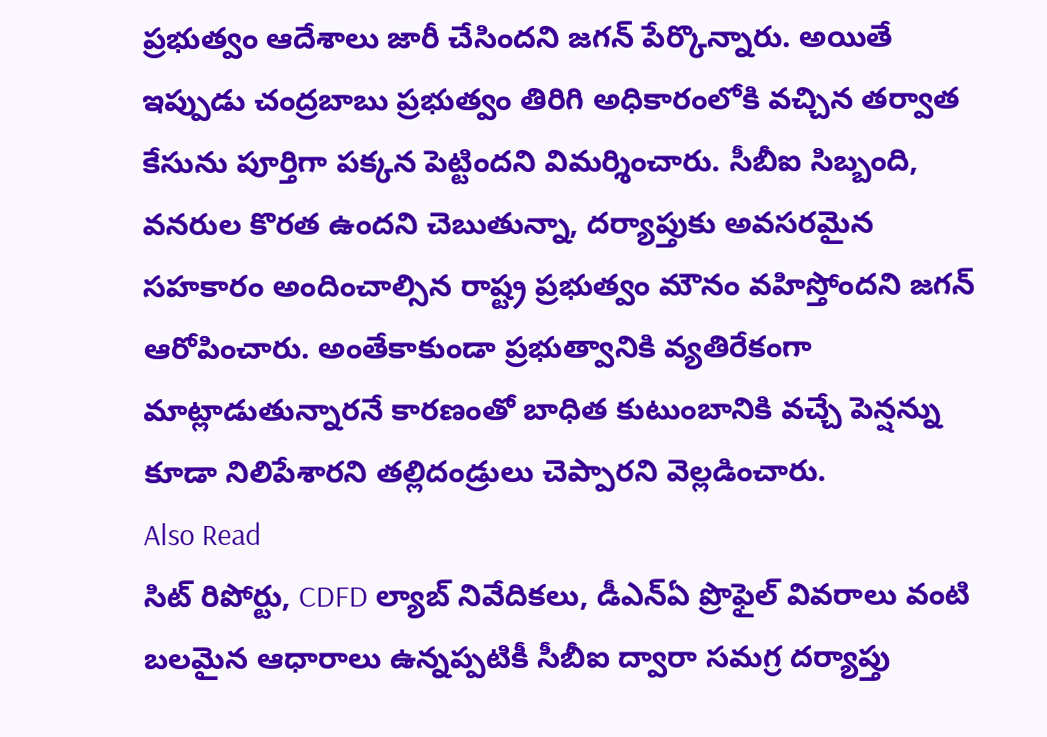ప్రభుత్వం ఆదేశాలు జారీ చేసిందని జగన్ పేర్కొన్నారు. అయితే ఇప్పుడు చంద్రబాబు ప్రభుత్వం తిరిగి అధికారంలోకి వచ్చిన తర్వాత కేసును పూర్తిగా పక్కన పెట్టిందని విమర్శించారు. సీబీఐ సిబ్బంది, వనరుల కొరత ఉందని చెబుతున్నా, దర్యాప్తుకు అవసరమైన సహకారం అందించాల్సిన రాష్ట్ర ప్రభుత్వం మౌనం వహిస్తోందని జగన్ ఆరోపించారు. అంతేకాకుండా ప్రభుత్వానికి వ్యతిరేకంగా మాట్లాడుతున్నారనే కారణంతో బాధిత కుటుంబానికి వచ్చే పెన్షన్ను కూడా నిలిపేశారని తల్లిదండ్రులు చెప్పారని వెల్లడించారు.
Also Read
సిట్ రిపోర్టు, CDFD ల్యాబ్ నివేదికలు, డీఎన్ఏ ప్రొఫైల్ వివరాలు వంటి బలమైన ఆధారాలు ఉన్నప్పటికీ సీబీఐ ద్వారా సమగ్ర దర్యాప్తు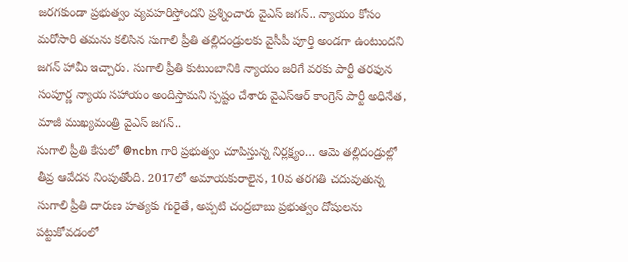జరగకుండా ప్రభుత్వం వ్యవహరిస్తోందని ప్రశ్నించారు వైఎస్ జగన్.. న్యాయం కోసం మరోసారి తమను కలిసిన సుగాలి ప్రీతి తల్లిదండ్రులకు వైసీపీ పూర్తి అండగా ఉంటుందని జగన్ హామీ ఇచ్చారు. సుగాలి ప్రీతి కుటుంబానికి న్యాయం జరిగే వరకు పార్టీ తరఫున సంపూర్ణ న్యాయ సహాయం అందిస్తామని స్పష్టం చేశారు వైఎస్ఆర్ కాంగ్రెస్ పార్టీ అధినేత, మాజీ ముఖ్యమంత్రి వైఎస్ జగన్..
సుగాలి ప్రీతి కేసులో @ncbn గారి ప్రభుత్వం చూపిస్తున్న నిర్లక్ష్యం… ఆమె తల్లిదండ్రుల్లో తీవ్ర ఆవేదన నింపుతోంది. 2017లో అమాయకురాలైన, 10వ తరగతి చదువుతున్న సుగాలి ప్రీతి దారుణ హత్యకు గురైతే, అప్పటి చంద్రబాబు ప్రభుత్వం దోషులను పట్టుకోవడంలో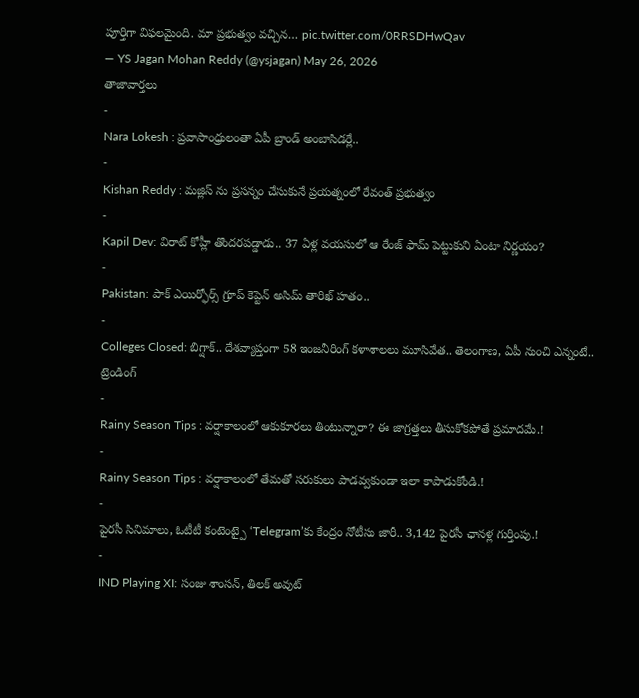పూర్తిగా విఫలమైంది. మా ప్రభుత్వం వచ్చిన… pic.twitter.com/0RRSDHwQav
— YS Jagan Mohan Reddy (@ysjagan) May 26, 2026
తాజావార్తలు
-
Nara Lokesh : ప్రవాసాంధ్రులంతా ఏపీ బ్రాండ్ అంబాసిడర్లే..
-
Kishan Reddy : మజ్లిస్ ను ప్రసన్నం చేసుకునే ప్రయత్నంలో రేవంత్ ప్రభుత్వం
-
Kapil Dev: విరాట్ కోహ్లీ తొందరపడ్డాడు.. 37 ఏళ్ల వయసులో ఆ రేంజ్ ఫామ్ పెట్టుకుని ఏంటా నిర్ణయం?
-
Pakistan: పాక్ ఎయిర్ఫోర్స్ గ్రూప్ కెప్టెన్ అసిమ్ తారిఖ్ హతం..
-
Colleges Closed: బిగ్షాక్.. దేశవ్యాప్తంగా 58 ఇంజనీరింగ్ కళాశాలలు మూసివేత.. తెలంగాణ, ఏపీ నుంచి ఎన్నంటే..
ట్రెండింగ్
-
Rainy Season Tips : వర్షాకాలంలో ఆకుకూరలు తింటున్నారా? ఈ జాగ్రత్తలు తీసుకోకపోతే ప్రమాదమే.!
-
Rainy Season Tips : వర్షాకాలంలో తేమతో సరుకులు పాడవ్వకుండా ఇలా కాపాడుకోండి.!
-
పైరసీ సినిమాలు, ఓటీటీ కంటెంట్పై ‘Telegram’కు కేంద్రం నోటీసు జారీ.. 3,142 పైరసీ ఛానళ్ల గుర్తింపు.!
-
IND Playing XI: సంజు శాంసన్, తిలక్ అవుట్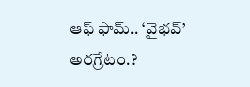ఆఫ్ ఫామ్.. ‘వైభవ్’ అరగ్రేటం.?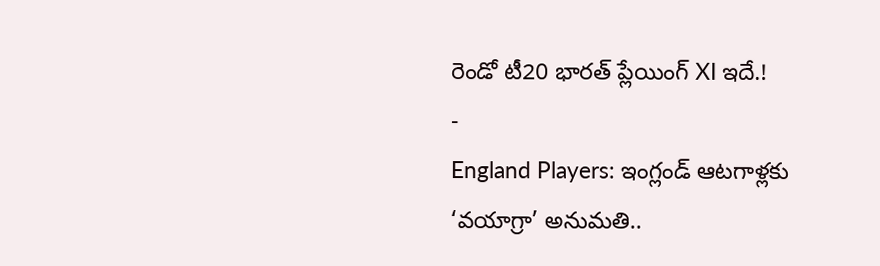రెండో టీ20 భారత్ ప్లేయింగ్ XI ఇదే.!
-
England Players: ఇంగ్లండ్ ఆటగాళ్లకు ‘వయాగ్రా’ అనుమతి..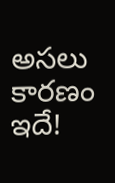అసలు కారణం ఇదే!